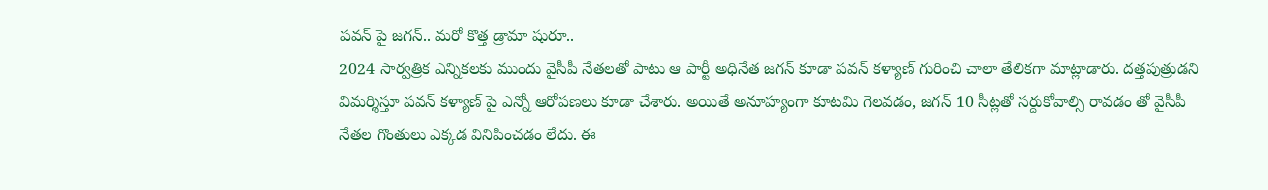పవన్ పై జగన్.. మరో కొత్త డ్రామా షురూ..
2024 సార్వత్రిక ఎన్నికలకు ముందు వైసీపీ నేతలతో పాటు ఆ పార్టీ అధినేత జగన్ కూడా పవన్ కళ్యాణ్ గురించి చాలా తేలికగా మాట్లాడారు. దత్తపుత్రుడని విమర్శిస్తూ పవన్ కళ్యాణ్ పై ఎన్నో ఆరోపణలు కూడా చేశారు. అయితే అనూహ్యంగా కూటమి గెలవడం, జగన్ 10 సీట్లతో సర్దుకోవాల్సి రావడం తో వైసీపీ నేతల గొంతులు ఎక్కడ వినిపించడం లేదు. ఈ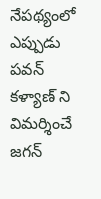నేపథ్యంలో ఎప్పుడు పవన్ కళ్యాణ్ ని విమర్శించే జగన్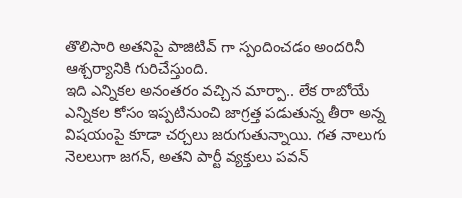తొలిసారి అతనిపై పాజిటివ్ గా స్పందించడం అందరినీ ఆశ్చర్యానికి గురిచేస్తుంది.
ఇది ఎన్నికల అనంతరం వచ్చిన మార్పా.. లేక రాబోయే ఎన్నికల కోసం ఇప్పటినుంచి జాగ్రత్త పడుతున్న తీరా అన్న విషయంపై కూడా చర్చలు జరుగుతున్నాయి. గత నాలుగు నెలలుగా జగన్, అతని పార్టీ వ్యక్తులు పవన్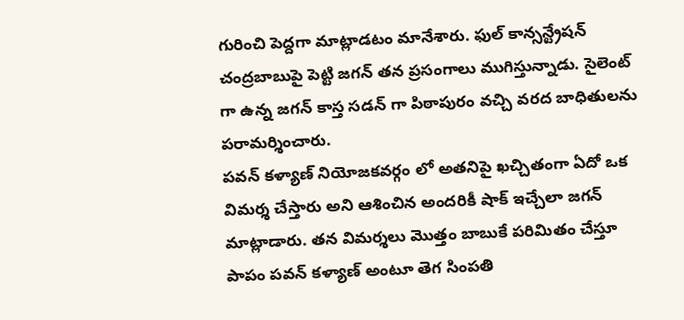గురించి పెద్దగా మాట్లాడటం మానేశారు. ఫుల్ కాన్సన్ట్రేషన్ చంద్రబాబుపై పెట్టి జగన్ తన ప్రసంగాలు ముగిస్తున్నాడు. సైలెంట్ గా ఉన్న జగన్ కాస్త సడన్ గా పిఠాపురం వచ్చి వరద బాధితులను పరామర్శించారు.
పవన్ కళ్యాణ్ నియోజకవర్గం లో అతనిపై ఖచ్చితంగా ఏదో ఒక విమర్శ చేస్తారు అని ఆశించిన అందరికీ షాక్ ఇచ్చేలా జగన్ మాట్లాడారు. తన విమర్శలు మొత్తం బాబుకే పరిమితం చేస్తూ పాపం పవన్ కళ్యాణ్ అంటూ తెగ సింపతి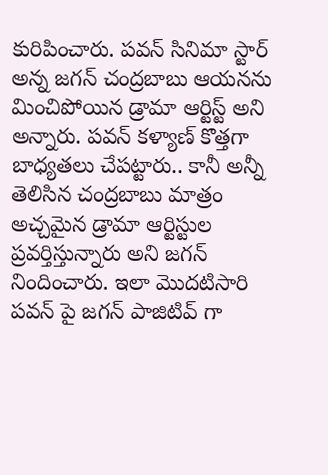కురిపించారు. పవన్ సినిమా స్టార్ అన్న జగన్ చంద్రబాబు ఆయనను మించిపోయిన డ్రామా ఆర్టిస్ట్ అని అన్నారు. పవన్ కళ్యాణ్ కొత్తగా బాధ్యతలు చేపట్టారు.. కానీ అన్నీ తెలిసిన చంద్రబాబు మాత్రం అచ్చమైన డ్రామా ఆర్టిస్టుల ప్రవర్తిస్తున్నారు అని జగన్ నిందించారు. ఇలా మొదటిసారి పవన్ పై జగన్ పాజిటివ్ గా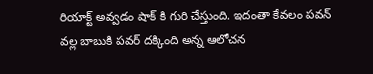రియాక్ట్ అవ్వడం షాక్ కి గురి చేస్తుంది. ఇదంతా కేవలం పవన్ వల్ల బాబుకి పవర్ దక్కింది అన్న ఆలోచన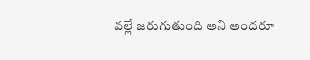వల్లే జరుగుతుంది అని అందరూ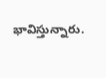భావిస్తున్నారు.